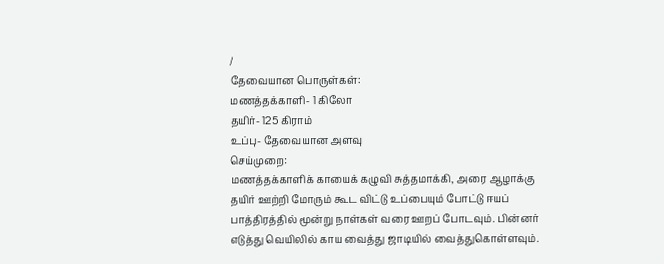/
தேவையான பொருள்கள்:
மணத்தக்காளி- 1 கிலோ
தயிர்- 125 கிராம்
உப்பு- தேவையான அளவு
செய்முறை:
மணத்தக்காளிக் காயைக் கழுவி சுத்தமாக்கி, அரை ஆழாக்கு தயிர் ஊற்றி மோரும் கூட விட்டு உப்பையும் போட்டு ஈயப் பாத்திரத்தில் மூன்று நாள்கள் வரை ஊறப் போடவும். பின்னர் எடுத்து வெயிலில் காய வைத்து ஜாடியில் வைத்துகொள்ளவும்.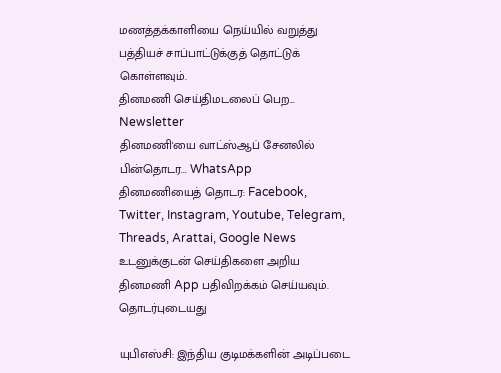மணத்தக்காளியை நெய்யில் வறுத்து பத்தியச் சாப்பாட்டுக்குத் தொட்டுக் கொள்ளவும்.
தினமணி செய்திமடலைப் பெற... Newsletter
தினமணி'யை வாட்ஸ்ஆப் சேனலில் பின்தொடர... WhatsApp
தினமணியைத் தொடர: Facebook, Twitter, Instagram, Youtube, Telegram, Threads, Arattai, Google News
உடனுக்குடன் செய்திகளை அறிய தினமணி App பதிவிறக்கம் செய்யவும்.
தொடர்புடையது

யுபிஎஸ்சி: இந்திய குடிமக்களின் அடிப்படை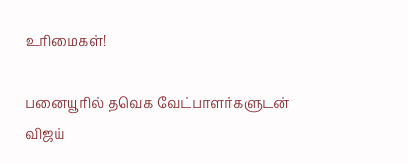உரிமைகள்!

பனையூரில் தவெக வேட்பாளர்களுடன் விஜய்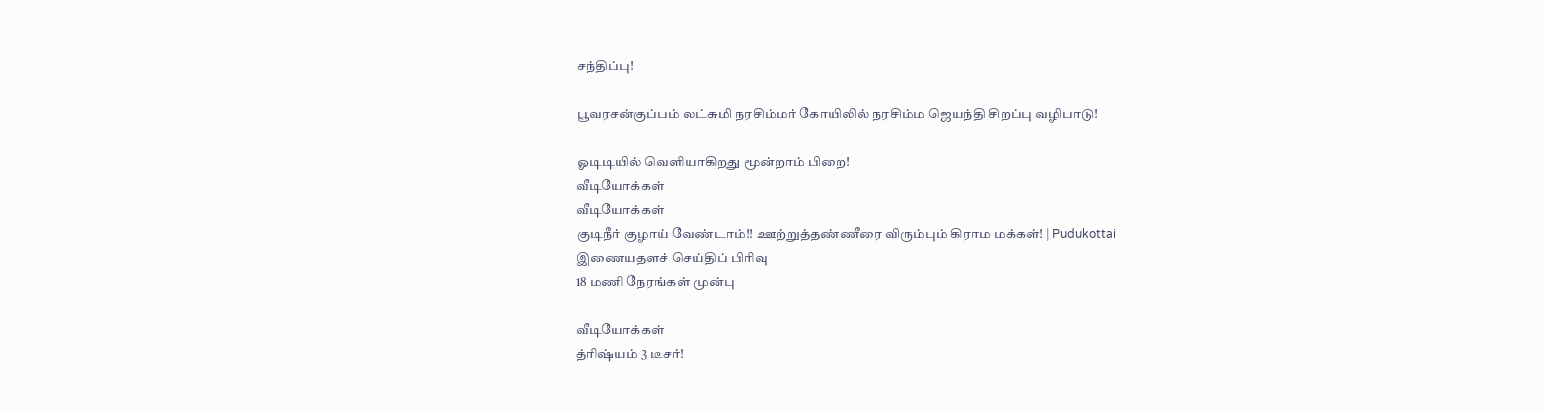சந்திப்பு!

பூவரசன்குப்பம் லட்சுமி நரசிம்மர் கோயிலில் நரசிம்ம ஜெயந்தி சிறப்பு வழிபாடு!

ஓடிடியில் வெளியாகிறது மூன்றாம் பிறை!
வீடியோக்கள்
வீடியோக்கள்
குடிநீர் குழாய் வேண்டாம்!! ஊற்றுத்தண்ணீரை விரும்பும் கிராம மக்கள்! | Pudukottai
இணையதளச் செய்திப் பிரிவு
18 மணி நேரங்கள் முன்பு

வீடியோக்கள்
த்ரிஷ்யம் 3 டீசர்!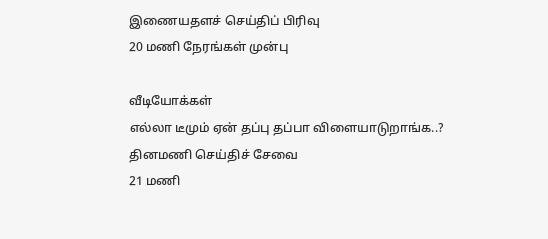இணையதளச் செய்திப் பிரிவு
20 மணி நேரங்கள் முன்பு

வீடியோக்கள்
எல்லா டீமும் ஏன் தப்பு தப்பா விளையாடுறாங்க..?
தினமணி செய்திச் சேவை
21 மணி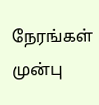நேரங்கள் முன்பு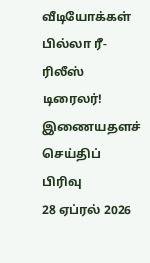வீடியோக்கள்
பில்லா ரீ-ரிலீஸ் டிரைலர்!
இணையதளச் செய்திப் பிரிவு
28 ஏப்ரல் 2026